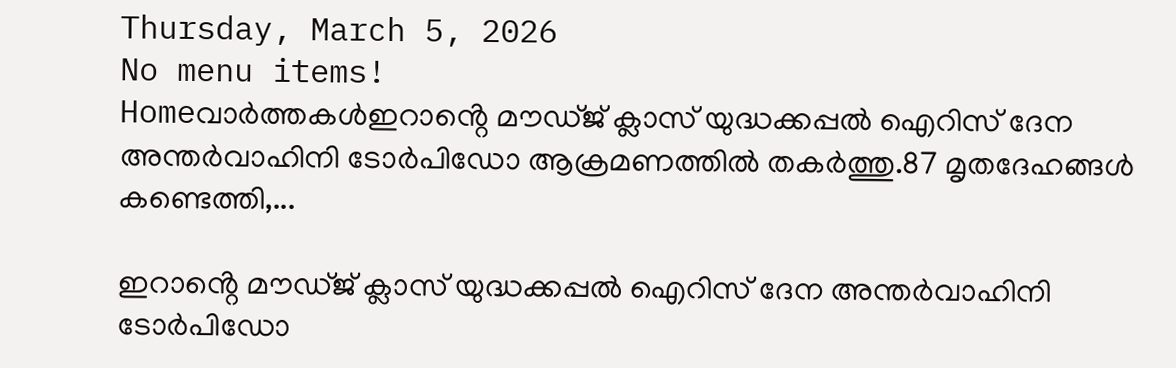Thursday, March 5, 2026
No menu items!
Homeവാർത്തകൾഇറാൻ്റെ മൗഡ്ജ് ക്ലാസ് യുദ്ധക്കപ്പൽ ഐറിസ് ദേന അന്തർവാഹിനി ടോർപിഡോ ആക്രമണത്തിൽ തകർത്തു.87 മൃതദേഹങ്ങൾ കണ്ടെത്തി,...

ഇറാൻ്റെ മൗഡ്ജ് ക്ലാസ് യുദ്ധക്കപ്പൽ ഐറിസ് ദേന അന്തർവാഹിനി ടോർപിഡോ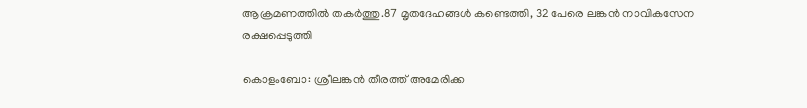ആക്രമണത്തിൽ തകർത്തു.87 മൃതദേഹങ്ങൾ കണ്ടെത്തി, 32 പേരെ ലങ്കൻ നാവികസേന രക്ഷപ്പെടുത്തി

കൊളംബോ: ശ്രീലങ്കൻ തീരത്ത് അമേരിക്ക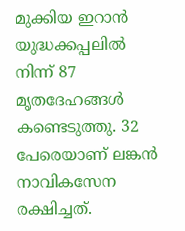മുക്കിയ ഇറാൻ യുദ്ധക്കപ്പലിൽ നിന്ന് 87 മൃതദേഹങ്ങൾ കണ്ടെടുത്തു. 32 പേരെയാണ് ലങ്കൻ നാവികസേന രക്ഷിച്ചത്.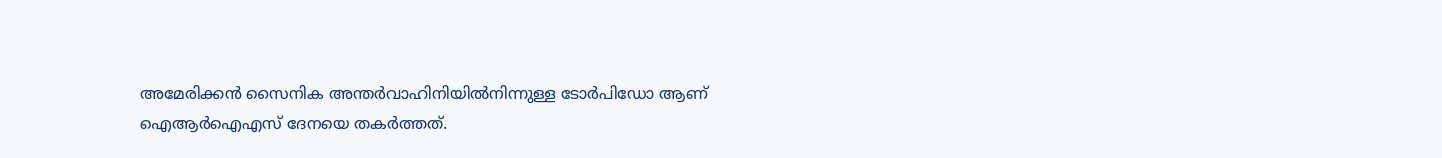അമേരിക്കൻ സൈനിക അന്തർവാഹിനിയിൽനിന്നുള്ള ടോർപിഡോ ആണ് ഐആർഐഎസ് ദേനയെ തകർത്തത്.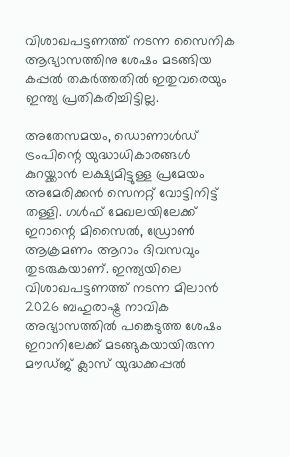വിശാഖപട്ടണത്ത് നടന്ന സൈനിക ആഭ്യാസത്തിനു ശേഷം മടങ്ങിയ കപ്പൽ തകർത്തതിൽ ഇതുവരെയും ഇന്ത്യ പ്രതികരിച്ചിട്ടില്ല.

അതേസമയം, ഡൊണാൾഡ് ട്രംപിന്റെ യുദ്ധാധികാരങ്ങൾ കുറയ്ക്കാൻ ലക്ഷ്യമിട്ടുള്ള പ്രമേയം അമേരിക്കൻ സെനറ്റ് വോട്ടിനിട്ട് തള്ളി. ഗൾഫ് മേഖലയിലേക്ക് ഇറാന്റെ മിസൈൽ, ഡ്രോൺ ആക്രമണം ആറാം ദിവസവും തുടരുകയാണ്. ഇന്ത്യയിലെ വിശാഖപട്ടണത്ത് നടന്ന മിലാൻ 2026 ബഹുരാഷ്ട്ര നാവിക അഭ്യാസത്തിൽ പങ്കെടുത്ത ശേഷം ഇറാനിലേക്ക് മടങ്ങുകയായിരുന്ന മൗഡ്ജ് ക്ലാസ് യുദ്ധക്കപ്പൽ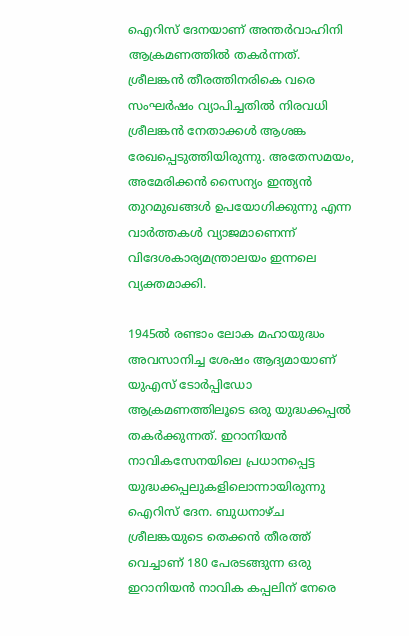ഐറിസ് ദേനയാണ് അന്തർവാഹിനി ആക്രമണത്തിൽ തകർന്നത്. ശ്രീലങ്കൻ തീരത്തിനരികെ വരെ സംഘർഷം വ്യാപിച്ചതിൽ നിരവധി ശ്രീലങ്കൻ നേതാക്കൾ ആശങ്ക രേഖപ്പെടുത്തിയിരുന്നു. അതേസമയം, അമേരിക്കൻ സൈന്യം ഇന്ത്യൻ തുറമുഖങ്ങൾ ഉപയോഗിക്കുന്നു എന്ന വാർത്തകൾ വ്യാജമാണെന്ന് വിദേശകാര്യമന്ത്രാലയം ഇന്നലെ വ്യക്തമാക്കി.

1945ൽ രണ്ടാം ലോക മഹായുദ്ധം അവസാനിച്ച ശേഷം ആദ്യമായാണ് യുഎസ് ടോര്‍പ്പിഡോ ആക്രമണത്തിലൂടെ ഒരു യുദ്ധക്കപ്പൽ തകർക്കുന്നത്. ഇറാനിയൻ നാവികസേനയിലെ പ്രധാനപ്പെട്ട യുദ്ധക്കപ്പലുകളിലൊന്നായിരുന്നു ഐറിസ് ദേന. ബുധനാഴ്ച ശ്രീലങ്കയുടെ തെക്കൻ തീരത്ത് വെച്ചാണ് 180 പേരടങ്ങുന്ന ഒരു ഇറാനിയൻ നാവിക കപ്പലിന് നേരെ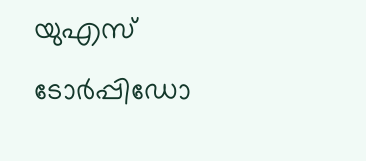യുഎസ് ടോർപ്പിഡോ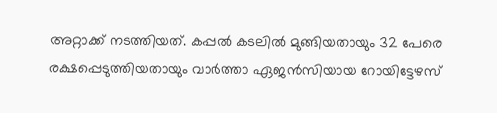അറ്റാക്ക് നടത്തിയത്. കപ്പൽ കടലിൽ മുങ്ങിയതായും 32 പേരെ രക്ഷപ്പെടുത്തിയതായും വാർത്താ ഏജൻസിയായ റോയിട്ടേഴസ്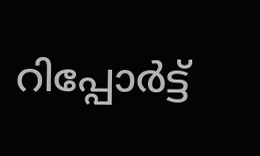റിപ്പോർട്ട്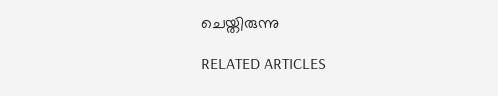ചെയ്തിരുന്നു

RELATED ARTICLES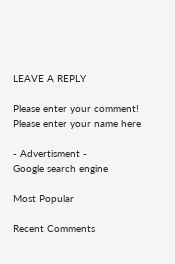LEAVE A REPLY

Please enter your comment!
Please enter your name here

- Advertisment -
Google search engine

Most Popular

Recent Comments